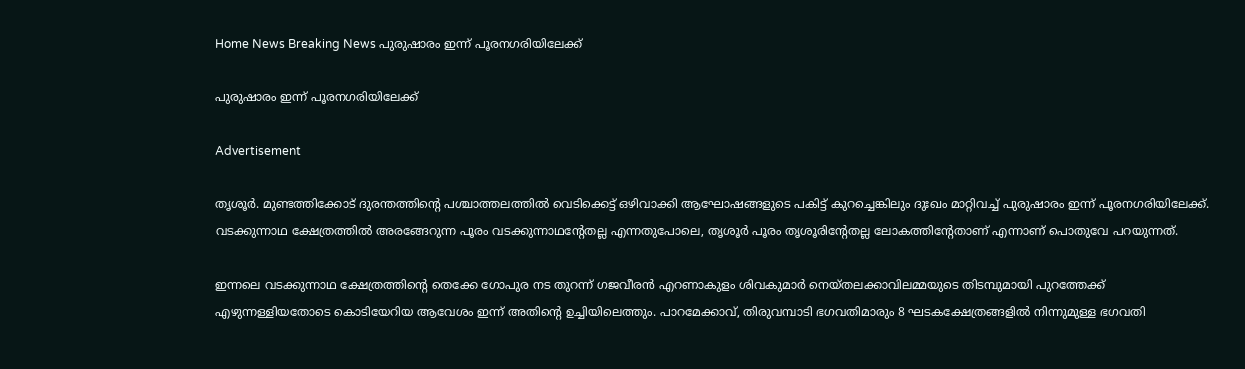Home News Breaking News പുരുഷാരം ഇന്ന് പൂരനഗരിയിലേക്ക്

പുരുഷാരം ഇന്ന് പൂരനഗരിയിലേക്ക്

Advertisement

തൃശൂര്‍. മുണ്ടത്തിക്കോട് ദുരന്തത്തിന്റെ പശ്ചാത്തലത്തില്‍ വെടിക്കെട്ട് ഒഴിവാക്കി ആഘോഷങ്ങളുടെ പകിട്ട് കുറച്ചെങ്കിലും ദുഃഖം മാറ്റിവച്ച് പുരുഷാരം ഇന്ന് പൂരനഗരിയിലേക്ക്. വടക്കുന്നാഥ ക്ഷേത്രത്തില്‍ അരങ്ങേറുന്ന പൂരം വടക്കുന്നാഥന്റേതല്ല എന്നതുപോലെ, തൃശൂര്‍ പൂരം തൃശൂരിന്റേതല്ല ലോകത്തിന്റേതാണ് എന്നാണ് പൊതുവേ പറയുന്നത്.

ഇന്നലെ വടക്കുന്നാഥ ക്ഷേത്രത്തിന്റെ തെക്കേ ഗോപുര നട തുറന്ന് ഗജവീരന്‍ എറണാകുളം ശിവകുമാര്‍ നെയ്തലക്കാവിലമ്മയുടെ തിടമ്പുമായി പുറത്തേക്ക് എഴുന്നള്ളിയതോടെ കൊടിയേറിയ ആവേശം ഇന്ന് അതിന്റെ ഉച്ചിയിലെത്തും. പാറമേക്കാവ്, തിരുവമ്പാടി ഭഗവതിമാരും 8 ഘടകക്ഷേത്രങ്ങളില്‍ നിന്നുമുള്ള ഭഗവതി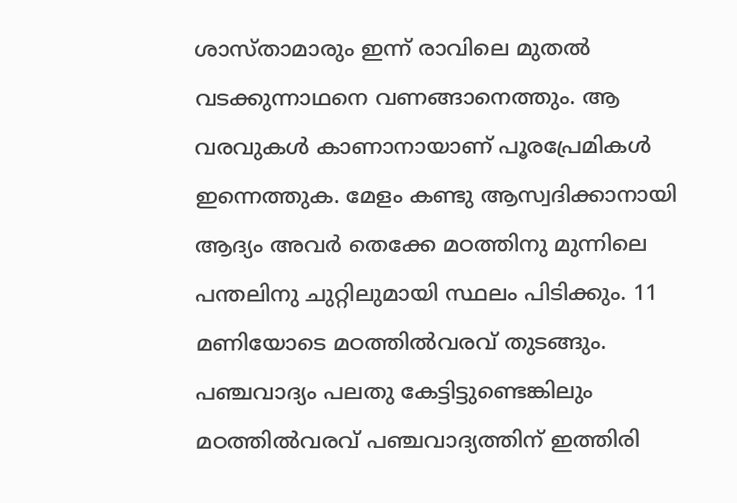ശാസ്താമാരും ഇന്ന് രാവിലെ മുതല്‍ വടക്കുന്നാഥനെ വണങ്ങാനെത്തും. ആ വരവുകള്‍ കാണാനായാണ് പൂരപ്രേമികള്‍ ഇന്നെത്തുക. മേളം കണ്ടു ആസ്വദിക്കാനായി ആദ്യം അവര്‍ തെക്കേ മഠത്തിനു മുന്നിലെ പന്തലിനു ചുറ്റിലുമായി സ്ഥലം പിടിക്കും. 11 മണിയോടെ മഠത്തില്‍വരവ് തുടങ്ങും. പഞ്ചവാദ്യം പലതു കേട്ടിട്ടുണ്ടെങ്കിലും മഠത്തില്‍വരവ് പഞ്ചവാദ്യത്തിന് ഇത്തിരി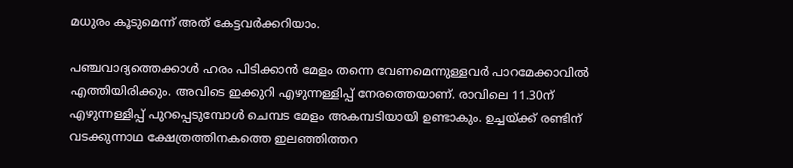മധുരം കൂടുമെന്ന് അത് കേട്ടവര്‍ക്കറിയാം.

പഞ്ചവാദ്യത്തെക്കാള്‍ ഹരം പിടിക്കാന്‍ മേളം തന്നെ വേണമെന്നുള്ളവര്‍ പാറമേക്കാവില്‍ എത്തിയിരിക്കും. അവിടെ ഇക്കുറി എഴുന്നള്ളിപ്പ് നേരത്തെയാണ്. രാവിലെ 11.30ന് എഴുന്നള്ളിപ്പ് പുറപ്പെടുമ്പോള്‍ ചെമ്പട മേളം അകമ്പടിയായി ഉണ്ടാകും. ഉച്ചയ്ക്ക് രണ്ടിന് വടക്കുന്നാഥ ക്ഷേത്രത്തിനകത്തെ ഇലഞ്ഞിത്തറ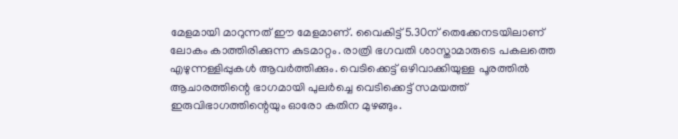മേളമായി മാറുന്നത് ഈ മേളമാണ്. വൈകിട്ട് 5.30ന് തെക്കേനടയിലാണ് ലോകം കാത്തിരിക്കുന്ന കുടമാറ്റം. രാത്രി ഭഗവതി ശാസ്താമാരുടെ പകലത്തെ എഴുന്നള്ളിപ്പുകള്‍ ആവര്‍ത്തിക്കും. വെടിക്കെട്ട് ഒഴിവാക്കിയുള്ള പൂരത്തില്‍ ആചാരത്തിന്റെ ഭാഗമായി പുലര്‍ച്ചെ വെടിക്കെട്ട് സമയത്ത് ഇരുവിഭാഗത്തിന്റെയും ഓരോ കതിന മുഴങ്ങും.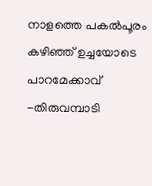നാളത്തെ പകല്‍പൂരം കഴിഞ്ഞ് ഉച്ചയോടെ പാറമേക്കാവ് -തിരുവമ്പാടി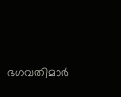ഭഗവതിമാര്‍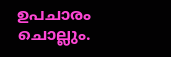ഉപചാരം ചൊല്ലും.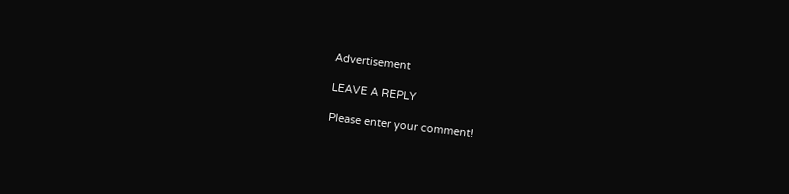Advertisement

LEAVE A REPLY

Please enter your comment!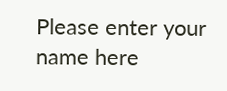Please enter your name here